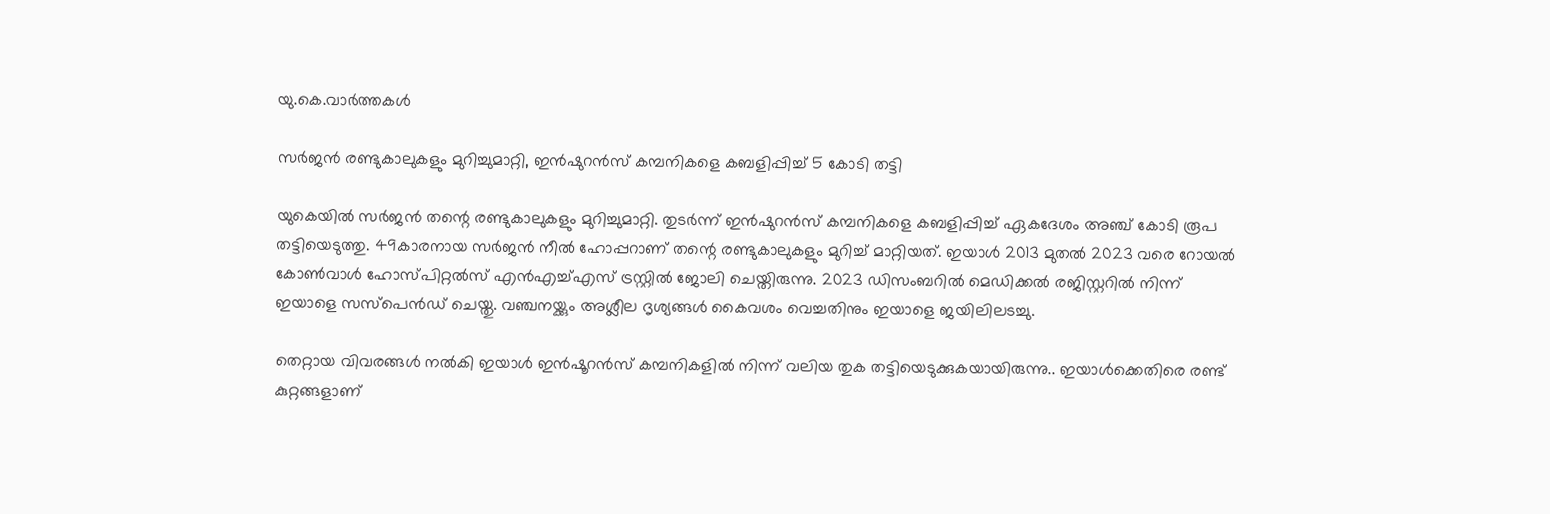യു.കെ.വാര്‍ത്തകള്‍

സര്‍ജന്‍ രണ്ടുകാലുകളും മുറിച്ചുമാറ്റി, ഇന്‍ഷുറന്‍സ് കമ്പനികളെ കബളിപ്പിച്ച് 5 കോടി തട്ടി

യുകെയില്‍ സര്‍ജന്‍ തന്റെ രണ്ടുകാലുകളും മുറിച്ചുമാറ്റി. തുടര്‍ന്ന് ഇന്‍ഷുറന്‍സ് കമ്പനികളെ കബളിപ്പിച്ച് ഏകദേശം അഞ്ച് കോടി രൂപ തട്ടിയെടുത്തു. 49കാരനായ സര്‍ജന്‍ നീല്‍ ഹോപ്പറാണ് തന്റെ രണ്ടുകാലുകളും മുറിച്ച് മാറ്റിയത്. ഇയാള്‍ 2013 മുതല്‍ 2023 വരെ റോയല്‍ കോണ്‍വാള്‍ ഹോസ്പിറ്റല്‍സ് എന്‍എച്ച്എസ് ട്രസ്റ്റില്‍ ജോലി ചെയ്തിരുന്നു. 2023 ഡിസംബറില്‍ മെഡിക്കല്‍ രജിസ്റ്ററില്‍ നിന്ന് ഇയാളെ സസ്പെന്‍ഡ് ചെയ്തു. വഞ്ചനയ്ക്കും അശ്ലീല ദൃശ്യങ്ങള്‍ കൈവശം വെച്ചതിനും ഇയാളെ ജയിലിലടച്ചു.

തെറ്റായ വിവരങ്ങള്‍ നല്‍കി ഇയാള്‍ ഇന്‍ഷൂറന്‍സ് കമ്പനികളില്‍ നിന്ന് വലിയ തുക തട്ടിയെടുക്കുകയായിരുന്നു.. ഇയാള്‍ക്കെതിരെ രണ്ട് കുറ്റങ്ങളാണ്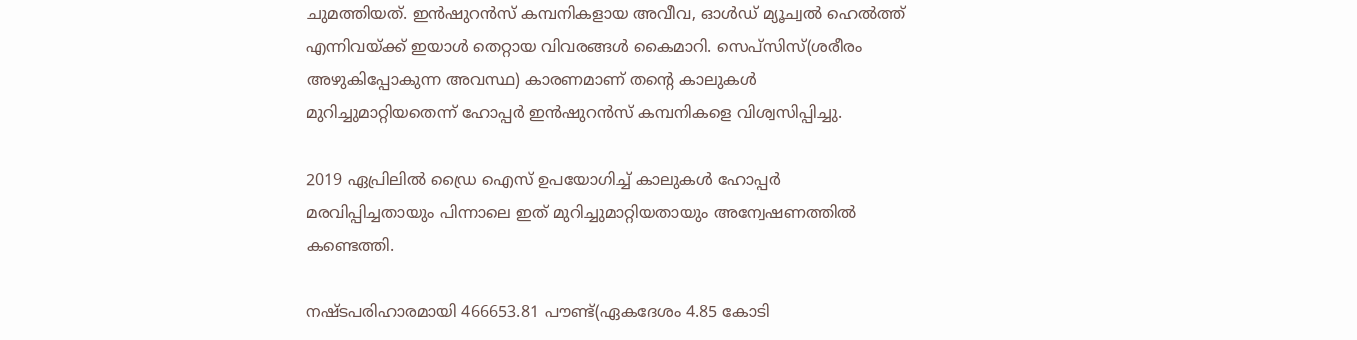ചുമത്തിയത്. ഇന്‍ഷുറന്‍സ് കമ്പനികളായ അവീവ, ഓള്‍ഡ് മ്യൂച്വല്‍ ഹെല്‍ത്ത് എന്നിവയ്ക്ക് ഇയാള്‍ തെറ്റായ വിവരങ്ങള്‍ കൈമാറി. സെപ്സിസ്(ശരീരം അഴുകിപ്പോകുന്ന അവസ്ഥ) കാരണമാണ് തന്റെ കാലുകള്‍ മുറിച്ചുമാറ്റിയതെന്ന് ഹോപ്പര്‍ ഇന്‍ഷുറന്‍സ് കമ്പനികളെ വിശ്വസിപ്പിച്ചു.

2019 ഏപ്രിലില്‍ ഡ്രൈ ഐസ് ഉപയോഗിച്ച് കാലുകള്‍ ഹോപ്പര്‍ മരവിപ്പിച്ചതായും പിന്നാലെ ഇത് മുറിച്ചുമാറ്റിയതായും അന്വേഷണത്തില്‍ കണ്ടെത്തി.

നഷ്ടപരിഹാരമായി 466653.81 പൗണ്ട്(ഏകദേശം 4.85 കോടി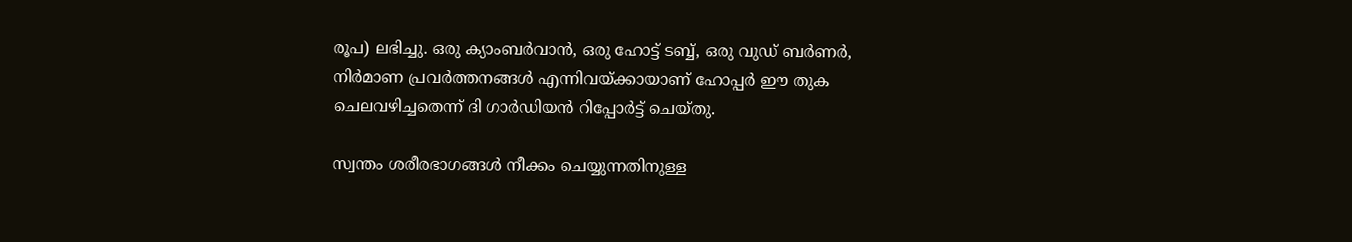രൂപ) ലഭിച്ചു. ഒരു ക്യാംബര്‍വാന്‍, ഒരു ഹോട്ട് ടബ്ബ്, ഒരു വുഡ് ബര്‍ണര്‍, നിര്‍മാണ പ്രവര്‍ത്തനങ്ങള്‍ എന്നിവയ്ക്കായാണ് ഹോപ്പര്‍ ഈ തുക ചെലവഴിച്ചതെന്ന് ദി ഗാര്‍ഡിയന്‍ റിപ്പോര്‍ട്ട് ചെയ്തു.

സ്വന്തം ശരീരഭാഗങ്ങള്‍ നീക്കം ചെയ്യുന്നതിനുള്ള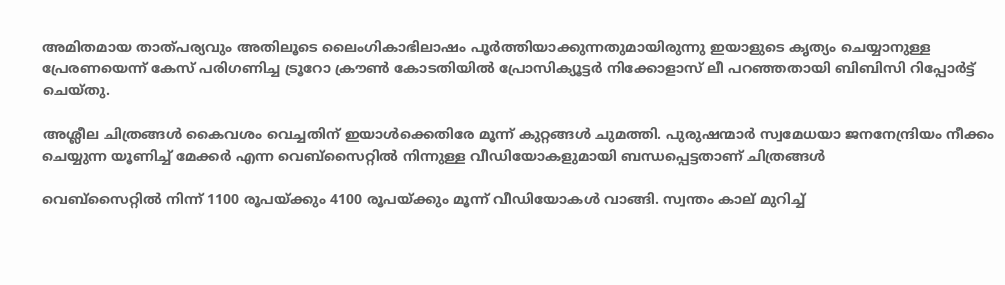അമിതമായ താത്പര്യവും അതിലൂടെ ലൈംഗികാഭിലാഷം പൂര്‍ത്തിയാക്കുന്നതുമായിരുന്നു ഇയാളുടെ കൃത്യം ചെയ്യാനുള്ള പ്രേരണയെന്ന് കേസ് പരിഗണിച്ച ട്രൂറോ ക്രൗണ്‍ കോടതിയില്‍ പ്രോസിക്യൂട്ടര്‍ നിക്കോളാസ് ലീ പറഞ്ഞതായി ബിബിസി റിപ്പോര്‍ട്ട് ചെയ്തു.

അശ്ലീല ചിത്രങ്ങള്‍ കൈവശം വെച്ചതിന് ഇയാള്‍ക്കെതിരേ മൂന്ന് കുറ്റങ്ങള്‍ ചുമത്തി. പുരുഷന്മാര്‍ സ്വമേധയാ ജനനേന്ദ്രിയം നീക്കം ചെയ്യുന്ന യൂണിച്ച് മേക്കര്‍ എന്ന വെബ്സൈറ്റില്‍ നിന്നുള്ള വീഡിയോകളുമായി ബന്ധപ്പെട്ടതാണ് ചിത്രങ്ങള്‍

വെബ്സൈറ്റില്‍ നിന്ന് 1100 രൂപയ്ക്കും 4100 രൂപയ്ക്കും മൂന്ന് വീഡിയോകള്‍ വാങ്ങി. സ്വന്തം കാല് മുറിച്ച്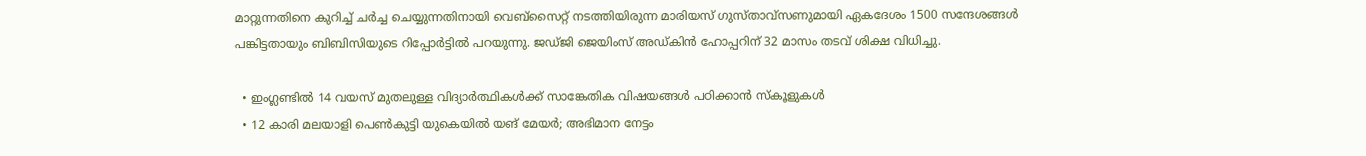മാറ്റുന്നതിനെ കുറിച്ച് ചര്‍ച്ച ചെയ്യുന്നതിനായി വെബ്സൈറ്റ് നടത്തിയിരുന്ന മാരിയസ് ഗുസ്താവ്സണുമായി ഏകദേശം 1500 സന്ദേശങ്ങള്‍ പങ്കിട്ടതായും ബിബിസിയുടെ റിപ്പോര്‍ട്ടില്‍ പറയുന്നു. ജഡ്ജി ജെയിംസ് അഡ്കിന്‍ ഹോപ്പറിന് 32 മാസം തടവ് ശിക്ഷ വിധിച്ചു.

  • ഇംഗ്ലണ്ടില്‍ 14 വയസ് മുതലുള്ള വിദ്യാര്‍ത്ഥികള്‍ക്ക് സാങ്കേതിക വിഷയങ്ങള്‍ പഠിക്കാന്‍ സ്കൂളുകള്‍
  • 12 കാരി മലയാളി പെണ്‍കുട്ടി യുകെയില്‍ യങ് മേയര്‍; അഭിമാന നേട്ടം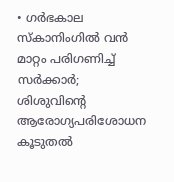• ഗര്‍ഭകാല സ്കാനിംഗില്‍ വന്‍ മാറ്റം പരിഗണിച്ച് സര്‍ക്കാര്‍; ശിശുവിന്റെ ആരോഗ്യപരിശോധന കൂടുതല്‍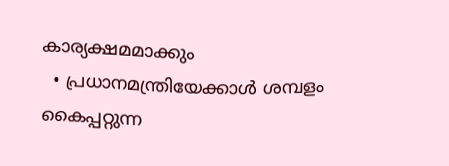കാര്യക്ഷമമാക്കും
  • പ്രധാനമന്ത്രിയേക്കാള്‍ ശമ്പളം കൈപ്പറ്റുന്ന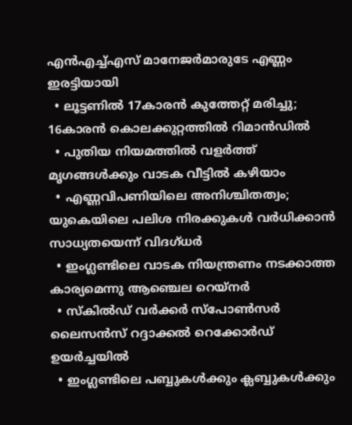എന്‍എച്ച്എസ് മാനേജര്‍മാരുടേ എണ്ണം ഇരട്ടിയായി
  • ലൂട്ടണില്‍ 17കാരന്‍ കുത്തേറ്റ് മരിച്ചു; 16കാരന്‍ കൊലക്കുറ്റത്തില്‍ റിമാന്‍ഡില്‍
  • പുതിയ നിയമത്തില്‍ വളര്‍ത്ത് മൃഗങ്ങള്‍ക്കും വാടക വീട്ടില്‍ കഴിയാം
  • എണ്ണവിപണിയിലെ അനിശ്ചിതത്വം; യുകെയിലെ പലിശ നിരക്കുകള്‍ വര്‍ധിക്കാന്‍ സാധ്യതയെന്ന് വിദഗ്ധര്‍
  • ഇംഗ്ലണ്ടിലെ വാടക നിയന്ത്രണം നടക്കാത്ത കാര്യമെന്നു ആഞ്ചെല റെയ്‌നര്‍
  • സ്‌കില്‍ഡ് വര്‍ക്കര്‍ സ്‌പോണ്‍സര്‍ ലൈസന്‍സ് റദ്ദാക്കല്‍ റെക്കോര്‍ഡ് ഉയര്‍ച്ചയില്‍
  • ഇംഗ്ലണ്ടിലെ പബ്ബുകള്‍ക്കും ക്ലബ്ബുകള്‍ക്കും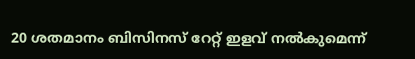20 ശതമാനം ബിസിനസ് റേറ്റ് ഇളവ് നല്‍കുമെന്ന്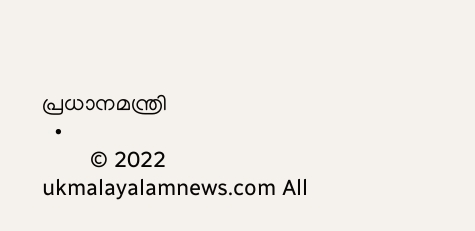പ്രധാനമന്ത്രി
  •
        © 2022 ukmalayalamnews.com All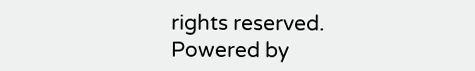rights reserved. Powered by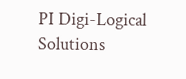PI Digi-Logical Solutions